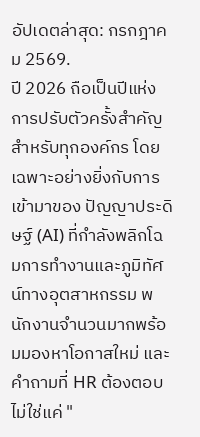อัปเดตล่าสุด: กรกฎาคม 2569.
ปี 2026 ถือเป็นปีแห่งการปรับตัวครั้งสำคัญสำหรับทุกองค์กร โดยเฉพาะอย่างยิ่งกับการเข้ามาของ ปัญญาประดิษฐ์ (AI) ที่กำลังพลิกโฉมการทำงานและภูมิทัศน์ทางอุตสาหกรรม พนักงานจำนวนมากพร้อมมองหาโอกาสใหม่ และคำถามที่ HR ต้องตอบไม่ใช่แค่ "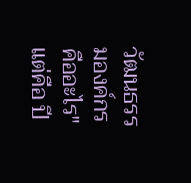วัฒนธรรมองค์กรคืออะไร" แต่คือ ปี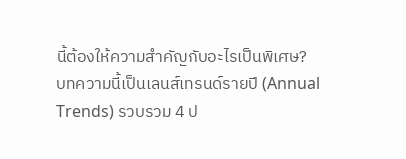นี้ต้องให้ความสำคัญกับอะไรเป็นพิเศษ?
บทความนี้เป็นเลนส์เทรนด์รายปี (Annual Trends) รวบรวม 4 ป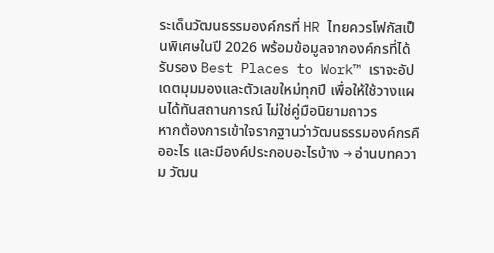ระเด็นวัฒนธรรมองค์กรที่ HR ไทยควรโฟกัสเป็นพิเศษในปี 2026 พร้อมข้อมูลจากองค์กรที่ได้รับรอง Best Places to Work™ เราจะอัปเดตมุมมองและตัวเลขใหม่ทุกปี เพื่อให้ใช้วางแผนได้ทันสถานการณ์ ไม่ใช่คู่มือนิยามถาวร
หากต้องการเข้าใจรากฐานว่าวัฒนธรรมองค์กรคืออะไร และมีองค์ประกอบอะไรบ้าง → อ่านบทความ วัฒน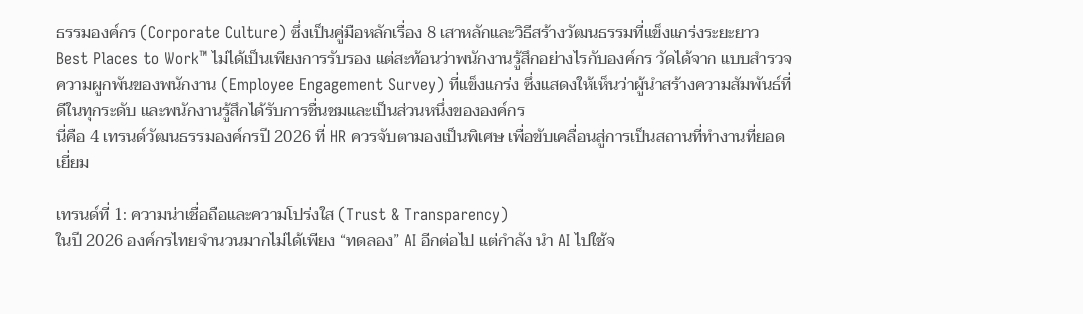ธรรมองค์กร (Corporate Culture) ซึ่งเป็นคู่มือหลักเรื่อง 8 เสาหลักและวิธีสร้างวัฒนธรรมที่แข็งแกร่งระยะยาว
Best Places to Work™ ไม่ได้เป็นเพียงการรับรอง แต่สะท้อนว่าพนักงานรู้สึกอย่างไรกับองค์กร วัดได้จาก แบบสำรวจความผูกพันของพนักงาน (Employee Engagement Survey) ที่แข็งแกร่ง ซึ่งแสดงให้เห็นว่าผู้นำสร้างความสัมพันธ์ที่ดีในทุกระดับ และพนักงานรู้สึกได้รับการชื่นชมและเป็นส่วนหนึ่งขององค์กร
นี่คือ 4 เทรนด์วัฒนธรรมองค์กรปี 2026 ที่ HR ควรจับตามองเป็นพิเศษ เพื่อขับเคลื่อนสู่การเป็นสถานที่ทำงานที่ยอดเยี่ยม

เทรนด์ที่ 1: ความน่าเชื่อถือและความโปร่งใส (Trust & Transparency)
ในปี 2026 องค์กรไทยจำนวนมากไม่ได้เพียง “ทดลอง” AI อีกต่อไป แต่กำลัง นำ AI ไปใช้จ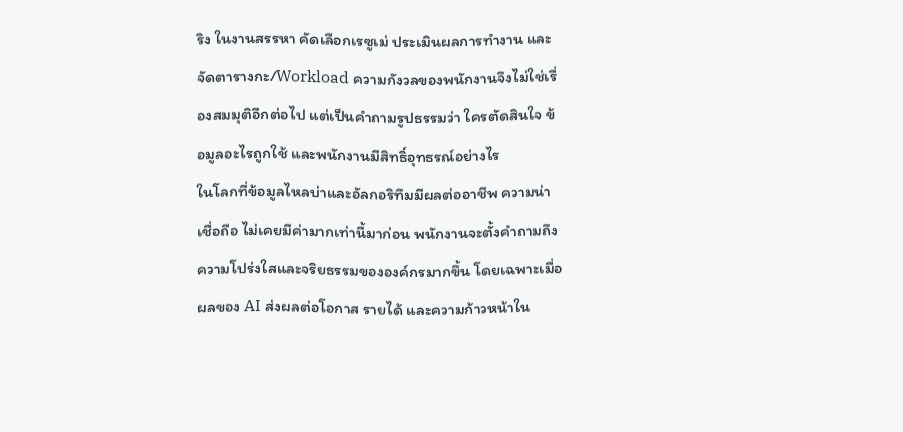ริง ในงานสรรหา คัดเลือกเรซูเม่ ประเมินผลการทำงาน และจัดตารางกะ/Workload ความกังวลของพนักงานจึงไม่ใช่เรื่องสมมุติอีกต่อไป แต่เป็นคำถามรูปธรรมว่า ใครตัดสินใจ ข้อมูลอะไรถูกใช้ และพนักงานมีสิทธิ์อุทธรณ์อย่างไร
ในโลกที่ข้อมูลไหลบ่าและอัลกอริทึมมีผลต่ออาชีพ ความน่าเชื่อถือ ไม่เคยมีค่ามากเท่านี้มาก่อน พนักงานจะตั้งคำถามถึงความโปร่งใสและจริยธรรมขององค์กรมากขึ้น โดยเฉพาะเมื่อผลของ AI ส่งผลต่อโอกาส รายได้ และความก้าวหน้าใน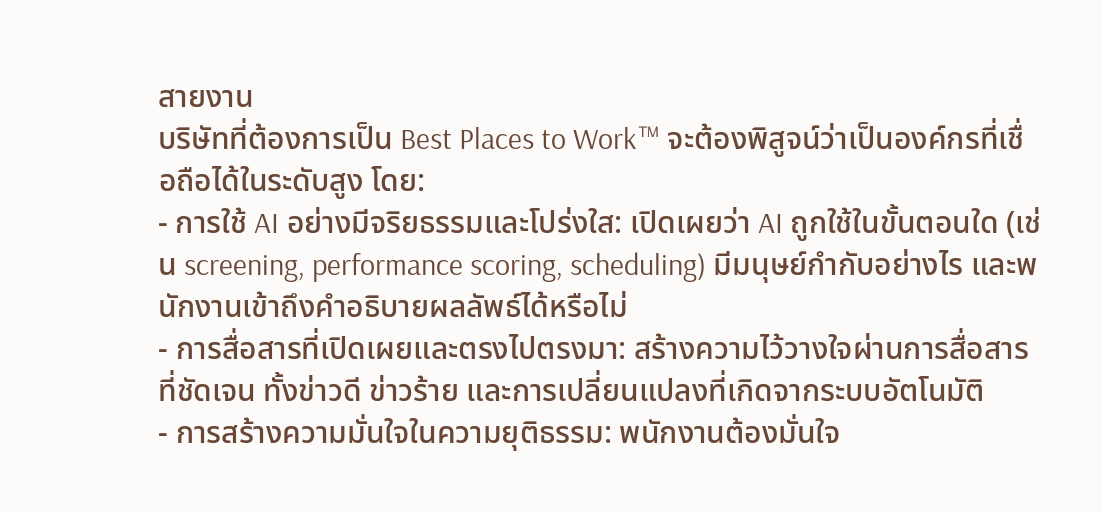สายงาน
บริษัทที่ต้องการเป็น Best Places to Work™ จะต้องพิสูจน์ว่าเป็นองค์กรที่เชื่อถือได้ในระดับสูง โดย:
- การใช้ AI อย่างมีจริยธรรมและโปร่งใส: เปิดเผยว่า AI ถูกใช้ในขั้นตอนใด (เช่น screening, performance scoring, scheduling) มีมนุษย์กำกับอย่างไร และพนักงานเข้าถึงคำอธิบายผลลัพธ์ได้หรือไม่
- การสื่อสารที่เปิดเผยและตรงไปตรงมา: สร้างความไว้วางใจผ่านการสื่อสารที่ชัดเจน ทั้งข่าวดี ข่าวร้าย และการเปลี่ยนแปลงที่เกิดจากระบบอัตโนมัติ
- การสร้างความมั่นใจในความยุติธรรม: พนักงานต้องมั่นใจ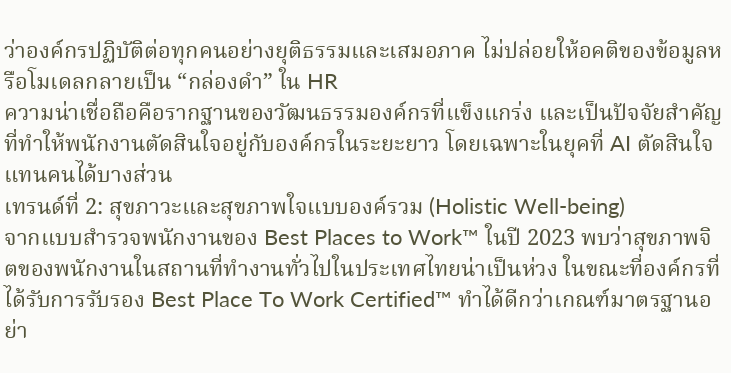ว่าองค์กรปฏิบัติต่อทุกคนอย่างยุติธรรมและเสมอภาค ไม่ปล่อยให้อคติของข้อมูลหรือโมเดลกลายเป็น “กล่องดำ” ใน HR
ความน่าเชื่อถือคือรากฐานของวัฒนธรรมองค์กรที่แข็งแกร่ง และเป็นปัจจัยสำคัญที่ทำให้พนักงานตัดสินใจอยู่กับองค์กรในระยะยาว โดยเฉพาะในยุคที่ AI ตัดสินใจแทนคนได้บางส่วน
เทรนด์ที่ 2: สุขภาวะและสุขภาพใจแบบองค์รวม (Holistic Well-being)
จากแบบสำรวจพนักงานของ Best Places to Work™ ในปี 2023 พบว่าสุขภาพจิตของพนักงานในสถานที่ทำงานทั่วไปในประเทศไทยน่าเป็นห่วง ในขณะที่องค์กรที่ได้รับการรับรอง Best Place To Work Certified™ ทำได้ดีกว่าเกณฑ์มาตรฐานอย่า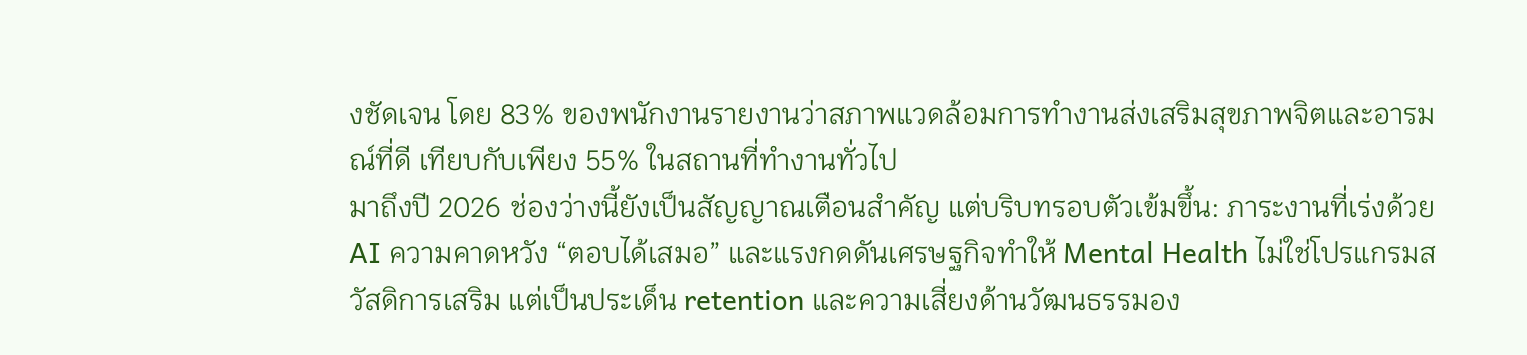งชัดเจน โดย 83% ของพนักงานรายงานว่าสภาพแวดล้อมการทำงานส่งเสริมสุขภาพจิตและอารมณ์ที่ดี เทียบกับเพียง 55% ในสถานที่ทำงานทั่วไป
มาถึงปี 2026 ช่องว่างนี้ยังเป็นสัญญาณเตือนสำคัญ แต่บริบทรอบตัวเข้มขึ้น: ภาระงานที่เร่งด้วย AI ความคาดหวัง “ตอบได้เสมอ” และแรงกดดันเศรษฐกิจทำให้ Mental Health ไม่ใช่โปรแกรมสวัสดิการเสริม แต่เป็นประเด็น retention และความเสี่ยงด้านวัฒนธรรมอง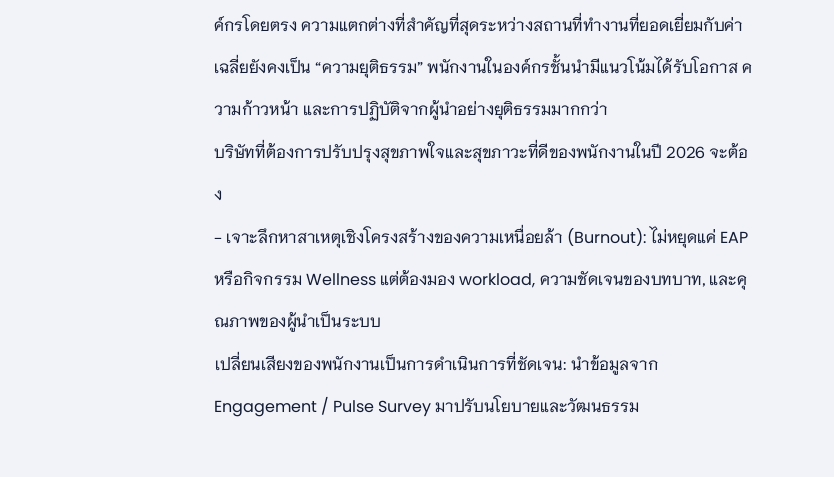ค์กรโดยตรง ความแตกต่างที่สำคัญที่สุดระหว่างสถานที่ทำงานที่ยอดเยี่ยมกับค่าเฉลี่ยยังคงเป็น “ความยุติธรรม” พนักงานในองค์กรชั้นนำมีแนวโน้มได้รับโอกาส ความก้าวหน้า และการปฏิบัติจากผู้นำอย่างยุติธรรมมากกว่า
บริษัทที่ต้องการปรับปรุงสุขภาพใจและสุขภาวะที่ดีของพนักงานในปี 2026 จะต้อง
- เจาะลึกหาสาเหตุเชิงโครงสร้างของความเหนื่อยล้า (Burnout): ไม่หยุดแค่ EAP หรือกิจกรรม Wellness แต่ต้องมอง workload, ความชัดเจนของบทบาท, และคุณภาพของผู้นำเป็นระบบ
เปลี่ยนเสียงของพนักงานเป็นการดำเนินการที่ชัดเจน: นำข้อมูลจาก Engagement / Pulse Survey มาปรับนโยบายและวัฒนธรรม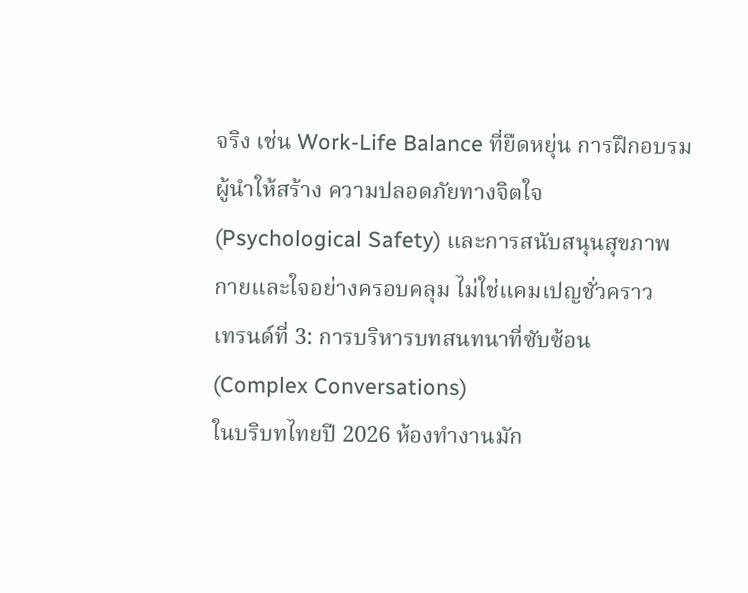จริง เช่น Work-Life Balance ที่ยืดหยุ่น การฝึกอบรมผู้นำให้สร้าง ความปลอดภัยทางจิตใจ (Psychological Safety) และการสนับสนุนสุขภาพกายและใจอย่างครอบคลุม ไม่ใช่แคมเปญชั่วคราว
เทรนด์ที่ 3: การบริหารบทสนทนาที่ซับซ้อน (Complex Conversations)
ในบริบทไทยปี 2026 ห้องทำงานมัก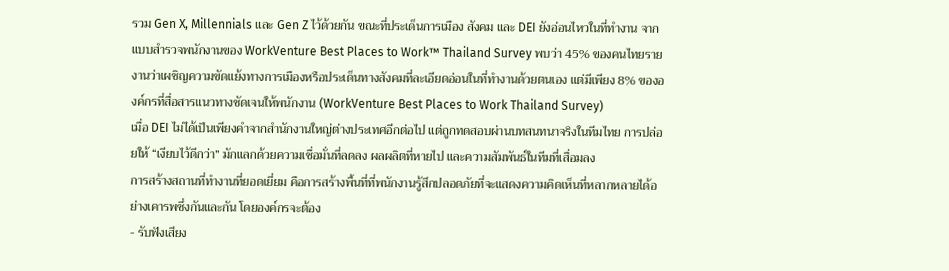รวม Gen X, Millennials และ Gen Z ไว้ด้วยกัน ขณะที่ประเด็นการเมือง สังคม และ DEI ยังอ่อนไหวในที่ทำงาน จากแบบสำรวจพนักงานของ WorkVenture Best Places to Work™ Thailand Survey พบว่า 45% ของคนไทยรายงานว่าเผชิญความขัดแย้งทางการเมืองหรือประเด็นทางสังคมที่ละเอียดอ่อนในที่ทำงานด้วยตนเอง แต่มีเพียง 8% ขององค์กรที่สื่อสารแนวทางชัดเจนให้พนักงาน (WorkVenture Best Places to Work Thailand Survey)
เมื่อ DEI ไม่ได้เป็นเพียงคำจากสำนักงานใหญ่ต่างประเทศอีกต่อไป แต่ถูกทดสอบผ่านบทสนทนาจริงในทีมไทย การปล่อยให้ “เงียบไว้ดีกว่า” มักแลกด้วยความเชื่อมั่นที่ลดลง ผลผลิตที่หายไป และความสัมพันธ์ในทีมที่เสื่อมลง
การสร้างสถานที่ทำงานที่ยอดเยี่ยม คือการสร้างพื้นที่ที่พนักงานรู้สึกปลอดภัยที่จะแสดงความคิดเห็นที่หลากหลายได้อย่างเคารพซึ่งกันและกัน โดยองค์กรจะต้อง
- รับฟังเสียง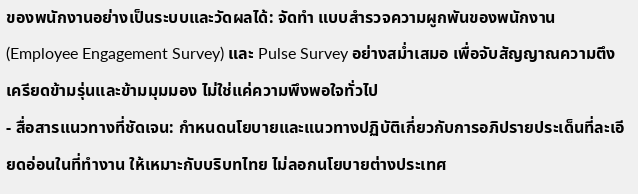ของพนักงานอย่างเป็นระบบและวัดผลได้: จัดทำ แบบสำรวจความผูกพันของพนักงาน (Employee Engagement Survey) และ Pulse Survey อย่างสม่ำเสมอ เพื่อจับสัญญาณความตึงเครียดข้ามรุ่นและข้ามมุมมอง ไม่ใช่แค่ความพึงพอใจทั่วไป
- สื่อสารแนวทางที่ชัดเจน: กำหนดนโยบายและแนวทางปฏิบัติเกี่ยวกับการอภิปรายประเด็นที่ละเอียดอ่อนในที่ทำงาน ให้เหมาะกับบริบทไทย ไม่ลอกนโยบายต่างประเทศ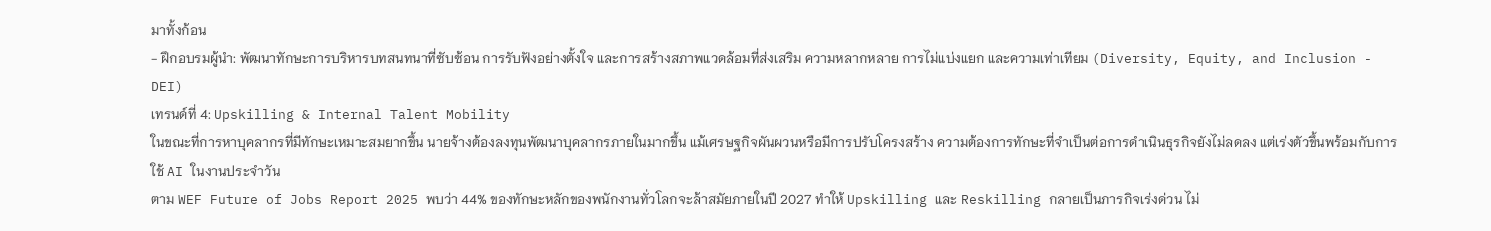มาทั้งก้อน
- ฝึกอบรมผู้นำ: พัฒนาทักษะการบริหารบทสนทนาที่ซับซ้อน การรับฟังอย่างตั้งใจ และการสร้างสภาพแวดล้อมที่ส่งเสริม ความหลากหลาย การไม่แบ่งแยก และความเท่าเทียม (Diversity, Equity, and Inclusion - DEI)
เทรนด์ที่ 4: Upskilling & Internal Talent Mobility
ในขณะที่การหาบุคลากรที่มีทักษะเหมาะสมยากขึ้น นายจ้างต้องลงทุนพัฒนาบุคลากรภายในมากขึ้น แม้เศรษฐกิจผันผวนหรือมีการปรับโครงสร้าง ความต้องการทักษะที่จำเป็นต่อการดำเนินธุรกิจยังไม่ลดลง แต่เร่งตัวขึ้นพร้อมกับการใช้ AI ในงานประจำวัน
ตาม WEF Future of Jobs Report 2025 พบว่า 44% ของทักษะหลักของพนักงานทั่วโลกจะล้าสมัยภายในปี 2027 ทำให้ Upskilling และ Reskilling กลายเป็นภารกิจเร่งด่วน ไม่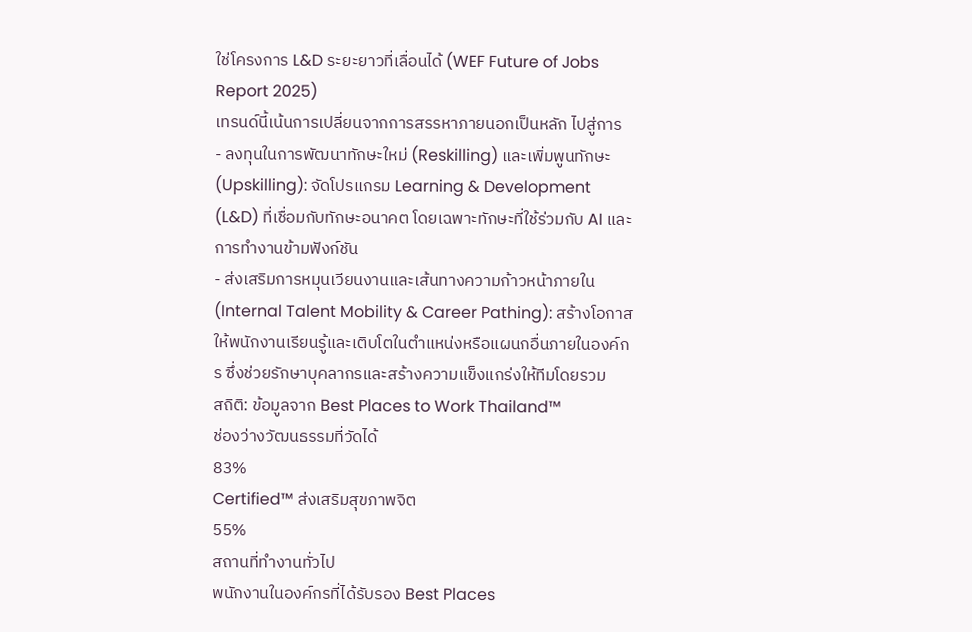ใช่โครงการ L&D ระยะยาวที่เลื่อนได้ (WEF Future of Jobs Report 2025)
เทรนด์นี้เน้นการเปลี่ยนจากการสรรหาภายนอกเป็นหลัก ไปสู่การ
- ลงทุนในการพัฒนาทักษะใหม่ (Reskilling) และเพิ่มพูนทักษะ (Upskilling): จัดโปรแกรม Learning & Development (L&D) ที่เชื่อมกับทักษะอนาคต โดยเฉพาะทักษะที่ใช้ร่วมกับ AI และการทำงานข้ามฟังก์ชัน
- ส่งเสริมการหมุนเวียนงานและเส้นทางความก้าวหน้าภายใน (Internal Talent Mobility & Career Pathing): สร้างโอกาสให้พนักงานเรียนรู้และเติบโตในตำแหน่งหรือแผนกอื่นภายในองค์กร ซึ่งช่วยรักษาบุคลากรและสร้างความแข็งแกร่งให้ทีมโดยรวม
สถิติ: ข้อมูลจาก Best Places to Work Thailand™
ช่องว่างวัฒนธรรมที่วัดได้
83%
Certified™ ส่งเสริมสุขภาพจิต
55%
สถานที่ทำงานทั่วไป
พนักงานในองค์กรที่ได้รับรอง Best Places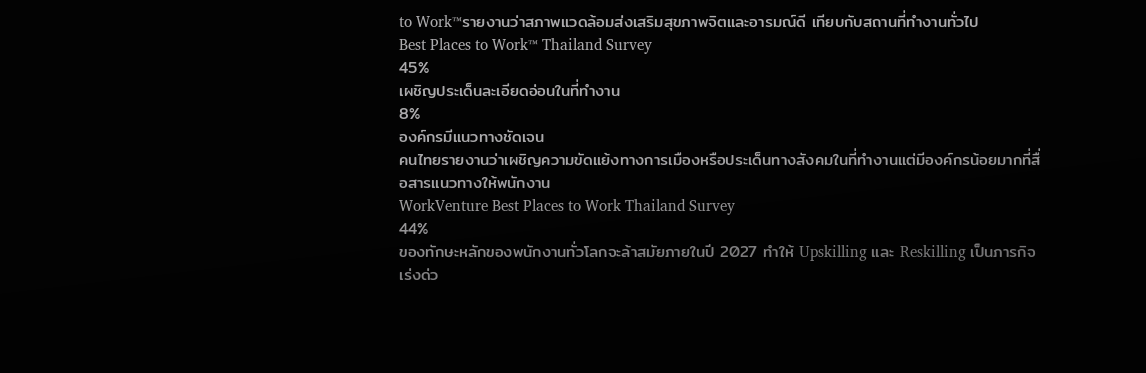to Work™รายงานว่าสภาพแวดล้อมส่งเสริมสุขภาพจิตและอารมณ์ดี เทียบกับสถานที่ทำงานทั่วไป
Best Places to Work™ Thailand Survey
45%
เผชิญประเด็นละเอียดอ่อนในที่ทำงาน
8%
องค์กรมีแนวทางชัดเจน
คนไทยรายงานว่าเผชิญความขัดแย้งทางการเมืองหรือประเด็นทางสังคมในที่ทำงานแต่มีองค์กรน้อยมากที่สื่อสารแนวทางให้พนักงาน
WorkVenture Best Places to Work Thailand Survey
44%
ของทักษะหลักของพนักงานทั่วโลกจะล้าสมัยภายในปี 2027 ทำให้ Upskilling และ Reskilling เป็นภารกิจเร่งด่ว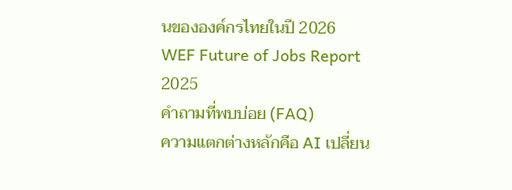นขององค์กรไทยในปี 2026
WEF Future of Jobs Report 2025
คำถามที่พบบ่อย (FAQ)
ความแตกต่างหลักคือ AI เปลี่ยน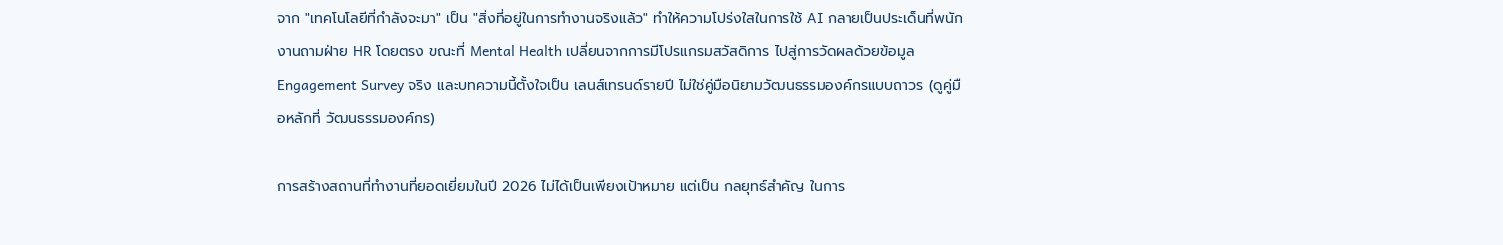จาก "เทคโนโลยีที่กำลังจะมา" เป็น "สิ่งที่อยู่ในการทำงานจริงแล้ว" ทำให้ความโปร่งใสในการใช้ AI กลายเป็นประเด็นที่พนักงานถามฝ่าย HR โดยตรง ขณะที่ Mental Health เปลี่ยนจากการมีโปรแกรมสวัสดิการ ไปสู่การวัดผลด้วยข้อมูล Engagement Survey จริง และบทความนี้ตั้งใจเป็น เลนส์เทรนด์รายปี ไม่ใช่คู่มือนิยามวัฒนธรรมองค์กรแบบถาวร (ดูคู่มือหลักที่ วัฒนธรรมองค์กร)

การสร้างสถานที่ทำงานที่ยอดเยี่ยมในปี 2026 ไม่ได้เป็นเพียงเป้าหมาย แต่เป็น กลยุทธ์สำคัญ ในการ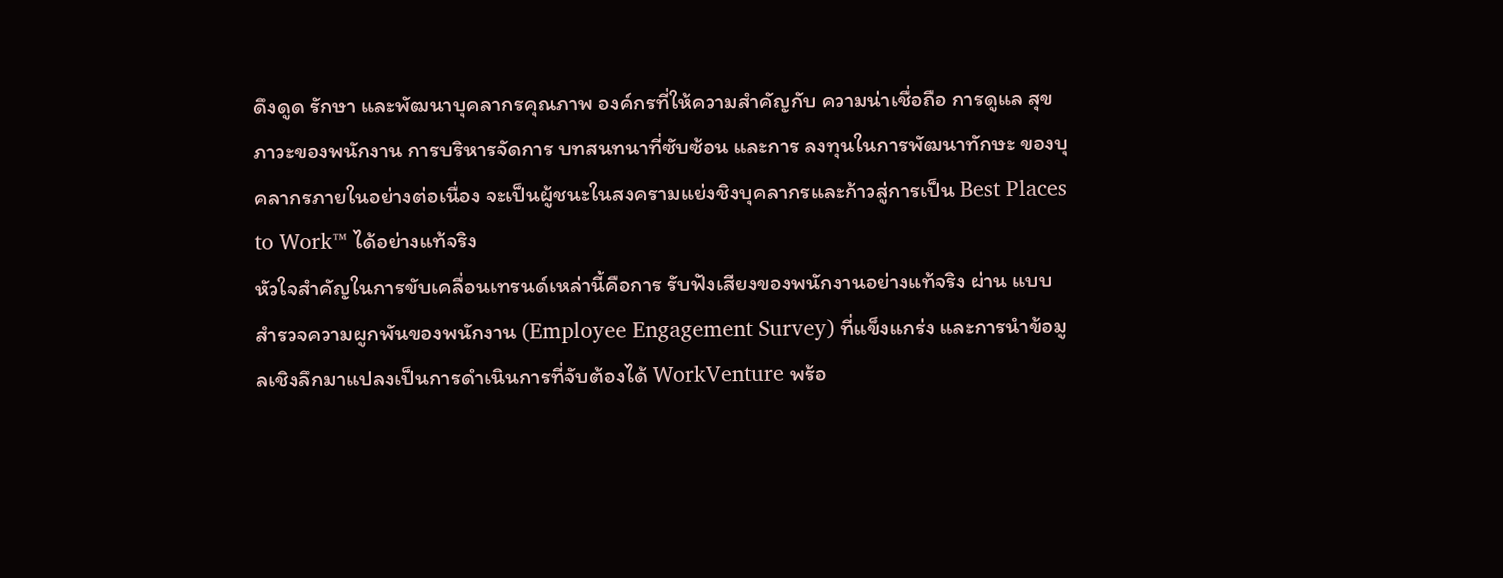ดึงดูด รักษา และพัฒนาบุคลากรคุณภาพ องค์กรที่ให้ความสำคัญกับ ความน่าเชื่อถือ การดูแล สุขภาวะของพนักงาน การบริหารจัดการ บทสนทนาที่ซับซ้อน และการ ลงทุนในการพัฒนาทักษะ ของบุคลากรภายในอย่างต่อเนื่อง จะเป็นผู้ชนะในสงครามแย่งชิงบุคลากรและก้าวสู่การเป็น Best Places to Work™ ได้อย่างแท้จริง
หัวใจสำคัญในการขับเคลื่อนเทรนด์เหล่านี้คือการ รับฟังเสียงของพนักงานอย่างแท้จริง ผ่าน แบบสำรวจความผูกพันของพนักงาน (Employee Engagement Survey) ที่แข็งแกร่ง และการนำข้อมูลเชิงลึกมาแปลงเป็นการดำเนินการที่จับต้องได้ WorkVenture พร้อ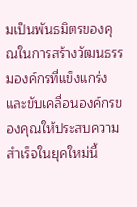มเป็นพันธมิตรของคุณในการสร้างวัฒนธรรมองค์กรที่แข็งแกร่ง และขับเคลื่อนองค์กรของคุณให้ประสบความสำเร็จในยุคใหม่นี้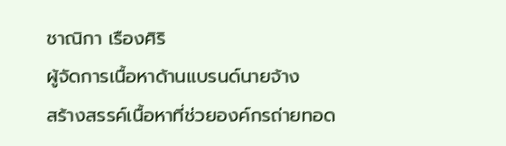ชาณิกา เรืองศิริ
ผู้จัดการเนื้อหาด้านแบรนด์นายจ้าง
สร้างสรรค์เนื้อหาที่ช่วยองค์กรถ่ายทอด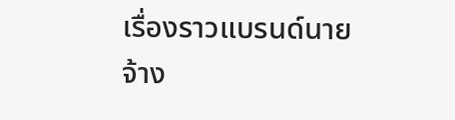เรื่องราวแบรนด์นายจ้าง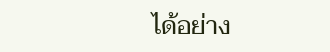ได้อย่าง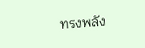ทรงพลัง